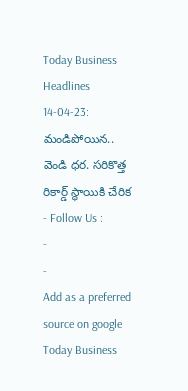Today Business Headlines 14-04-23: మండిపోయిన.. వెండి ధర. సరికొత్త రికార్డ్ స్థాయికి చేరిక
- Follow Us :
-
-
Add as a preferred
source on google
Today Business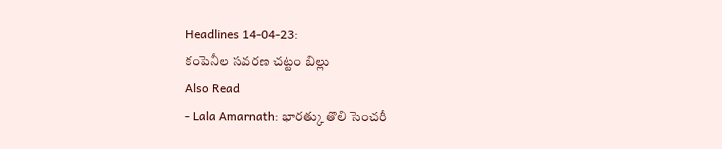Headlines 14-04-23:
కంపెనీల సవరణ చట్టం బిల్లు
Also Read
- Lala Amarnath: భారత్కు తొలి సెంచరీ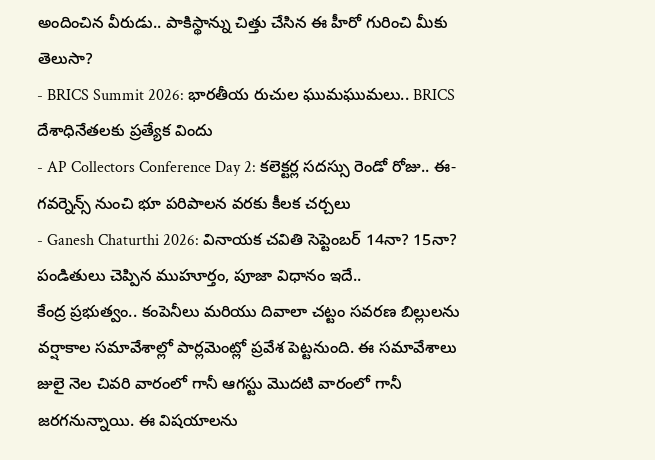అందించిన వీరుడు.. పాకిస్థాన్ను చిత్తు చేసిన ఈ హీరో గురించి మీకు తెలుసా?
- BRICS Summit 2026: భారతీయ రుచుల ఘుమఘుమలు.. BRICS దేశాధినేతలకు ప్రత్యేక విందు
- AP Collectors Conference Day 2: కలెక్టర్ల సదస్సు రెండో రోజు.. ఈ-గవర్నెన్స్ నుంచి భూ పరిపాలన వరకు కీలక చర్చలు
- Ganesh Chaturthi 2026: వినాయక చవితి సెప్టెంబర్ 14నా? 15నా? పండితులు చెప్పిన ముహూర్తం, పూజా విధానం ఇదే..
కేంద్ర ప్రభుత్వం.. కంపెనీలు మరియు దివాలా చట్టం సవరణ బిల్లులను వర్షాకాల సమావేశాల్లో పార్లమెంట్లో ప్రవేశ పెట్టనుంది. ఈ సమావేశాలు జులై నెల చివరి వారంలో గానీ ఆగస్టు మొదటి వారంలో గానీ జరగనున్నాయి. ఈ విషయాలను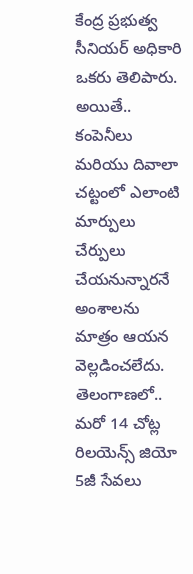కేంద్ర ప్రభుత్వ సీనియర్ అధికారి ఒకరు తెలిపారు. అయితే.. కంపెనీలు మరియు దివాలా చట్టంలో ఎలాంటి మార్పులు చేర్పులు చేయనున్నారనే అంశాలను మాత్రం ఆయన వెల్లడించలేదు.
తెలంగాణలో.. మరో 14 చోట్ల
రిలయెన్స్ జియో 5జీ సేవలు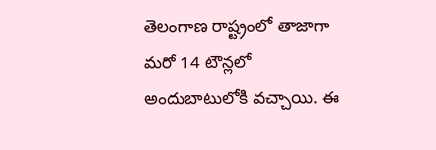తెలంగాణ రాష్ట్రంలో తాజాగా మరో 14 టౌన్లలో అందుబాటులోకి వచ్చాయి. ఈ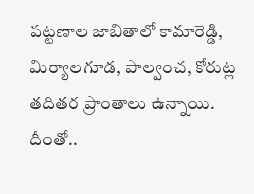పట్టణాల జాబితాలో కామారెడ్డి, మిర్యాలగూడ, పాల్వంచ, కోరుట్ల తదితర ప్రాంతాలు ఉన్నాయి. దీంతో..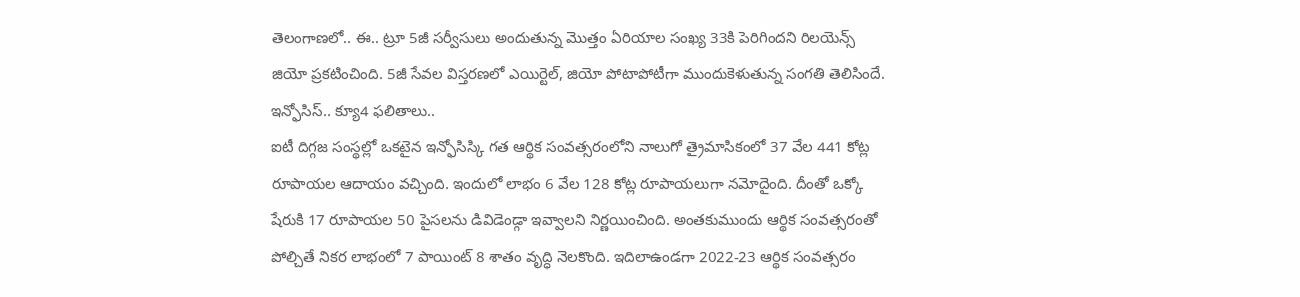తెలంగాణలో.. ఈ.. ట్రూ 5జీ సర్వీసులు అందుతున్న మొత్తం ఏరియాల సంఖ్య 33కి పెరిగిందని రిలయెన్స్ జియో ప్రకటించింది. 5జీ సేవల విస్తరణలో ఎయిర్టెల్, జియో పోటాపోటీగా ముందుకెళుతున్న సంగతి తెలిసిందే.
ఇన్ఫోసిస్.. క్యూ4 ఫలితాలు..
ఐటీ దిగ్గజ సంస్థల్లో ఒకటైన ఇన్ఫోసిస్కి గత ఆర్థిక సంవత్సరంలోని నాలుగో త్రైమాసికంలో 37 వేల 441 కోట్ల రూపాయల ఆదాయం వచ్చింది. ఇందులో లాభం 6 వేల 128 కోట్ల రూపాయలుగా నమోదైంది. దీంతో ఒక్కో షేరుకి 17 రూపాయల 50 పైసలను డివిడెండ్గా ఇవ్వాలని నిర్ణయించింది. అంతకుముందు ఆర్థిక సంవత్సరంతో పోల్చితే నికర లాభంలో 7 పాయింట్ 8 శాతం వృద్ధి నెలకొంది. ఇదిలాఉండగా 2022-23 ఆర్థిక సంవత్సరం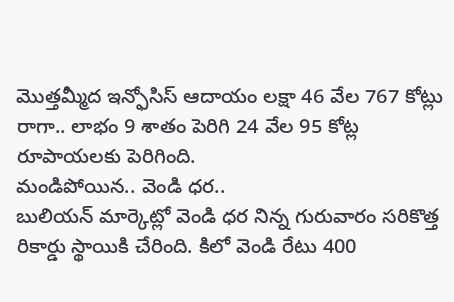మొత్తమ్మీద ఇన్ఫోసిస్ ఆదాయం లక్షా 46 వేల 767 కోట్లు రాగా.. లాభం 9 శాతం పెరిగి 24 వేల 95 కోట్ల రూపాయలకు పెరిగింది.
మండిపోయిన.. వెండి ధర..
బులియన్ మార్కెట్లో వెండి ధర నిన్న గురువారం సరికొత్త రికార్డు స్థాయికి చేరింది. కిలో వెండి రేటు 400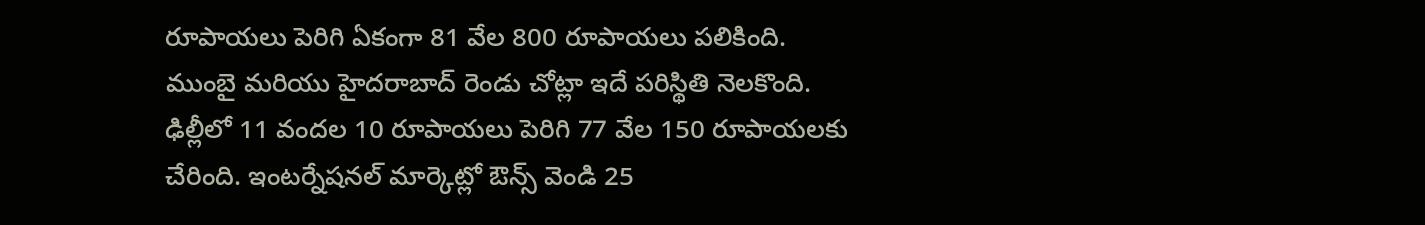రూపాయలు పెరిగి ఏకంగా 81 వేల 800 రూపాయలు పలికింది. ముంబై మరియు హైదరాబాద్ రెండు చోట్లా ఇదే పరిస్థితి నెలకొంది. ఢిల్లీలో 11 వందల 10 రూపాయలు పెరిగి 77 వేల 150 రూపాయలకు చేరింది. ఇంటర్నేషనల్ మార్కెట్లో ఔన్స్ వెండి 25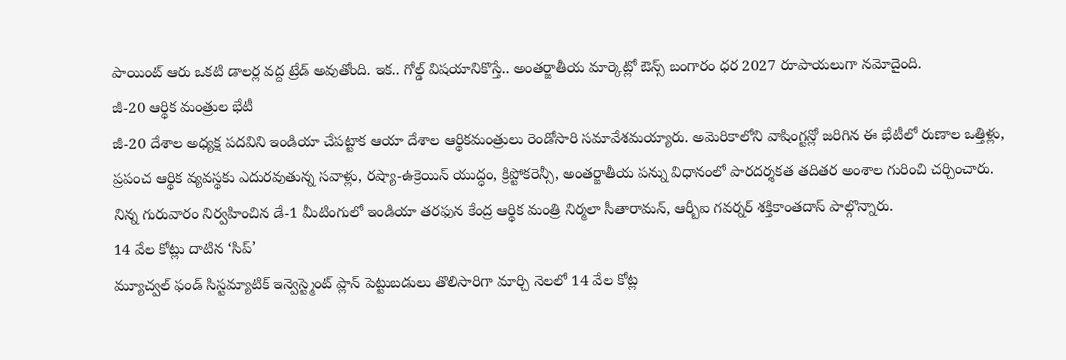పాయింట్ ఆరు ఒకటి డాలర్ల వద్ద ట్రేడ్ అవుతోంది. ఇక.. గోల్డ్ విషయానికొస్తే.. అంతర్జాతీయ మార్కెట్లో ఔన్స్ బంగారం ధర 2027 రూపాయలుగా నమోదైంది.
జీ-20 ఆర్థిక మంత్రుల భేటీ
జీ-20 దేశాల అధ్యక్ష పదవిని ఇండియా చేపట్టాక ఆయా దేశాల ఆర్థికమంత్రులు రెండోసారి సమావేశమయ్యారు. అమెరికాలోని వాషింగ్టన్లో జరిగిన ఈ భేటీలో రుణాల ఒత్తిళ్లు, ప్రపంచ ఆర్థిక వ్యవస్థకు ఎదురవుతున్న సవాళ్లు, రష్యా-ఉక్రెయిన్ యుద్ధం, క్రిప్టోకరెన్సీ, అంతర్జాతీయ పన్ను విధానంలో పారదర్శకత తదితర అంశాల గురించి చర్చించారు. నిన్న గురువారం నిర్వహించిన డే-1 మీటింగులో ఇండియా తరఫున కేంద్ర ఆర్థిక మంత్రి నిర్మలా సీతారామన్, ఆర్బీఐ గవర్నర్ శక్తికాంతదాస్ పాల్గొన్నారు.
14 వేల కోట్లు దాటిన ‘సిప్’
మ్యూచ్వల్ ఫండ్ సిస్టమ్యాటిక్ ఇన్వెస్ట్మెంట్ ప్లాన్ పెట్టుబడులు తొలిసారిగా మార్చి నెలలో 14 వేల కోట్ల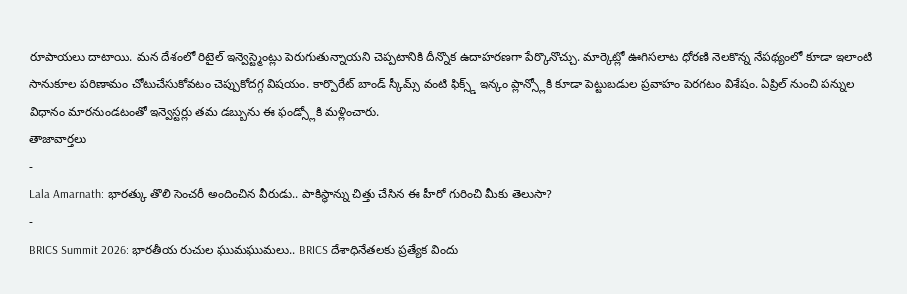రూపాయలు దాటాయి. మన దేశంలో రిటైల్ ఇన్వెస్ట్మెంట్లు పెరుగుతున్నాయని చెప్పటానికి దీన్నొక ఉదాహరణగా పేర్కొనొచ్చు. మార్కెట్లో ఊగిసలాట ధోరణి నెలకొన్న నేపథ్యంలో కూడా ఇలాంటి సానుకూల పరిణామం చోటుచేసుకోవటం చెప్పుకోదగ్గ విషయం. కార్పొరేట్ బాండ్ స్కీమ్స్ వంటి ఫిక్స్డ్ ఇన్కం ప్లాన్స్లోకి కూడా పెట్టుబడుల ప్రవాహం పెరగటం విశేషం. ఏప్రిల్ నుంచి పన్నుల విధానం మారనుండటంతో ఇన్వెస్టర్లు తమ డబ్బును ఈ ఫండ్స్లోకి మళ్లించారు.
తాజావార్తలు
-
Lala Amarnath: భారత్కు తొలి సెంచరీ అందించిన వీరుడు.. పాకిస్థాన్ను చిత్తు చేసిన ఈ హీరో గురించి మీకు తెలుసా?
-
BRICS Summit 2026: భారతీయ రుచుల ఘుమఘుమలు.. BRICS దేశాధినేతలకు ప్రత్యేక విందు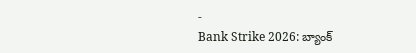-
Bank Strike 2026: బ్యాంక్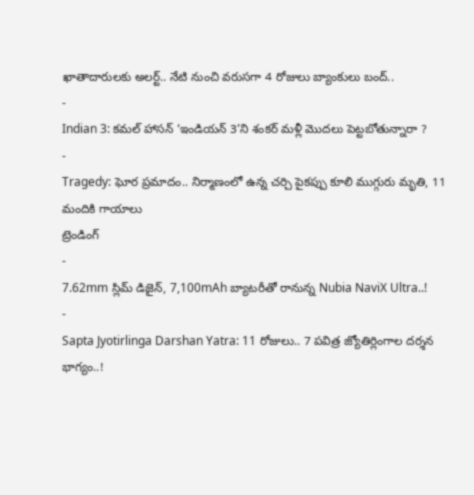ఖాతాదారులకు అలర్ట్.. నేటి నుంచి వరుసగా 4 రోజులు బ్యాంకులు బంద్..
-
Indian 3: కమల్ హాసన్ ‘ఇండియన్ 3’ని శంకర్ మళ్లీ మొదలు పెట్టబోతున్నారా ?
-
Tragedy: ఘోర ప్రమాదం.. నిర్మాణంలో ఉన్న చర్చి పైకప్పు కూలి ముగ్గురు మృతి, 11 మందికి గాయాలు
ట్రెండింగ్
-
7.62mm స్లిమ్ డిజైన్, 7,100mAh బ్యాటరీతో రానున్న Nubia NaviX Ultra..!
-
Sapta Jyotirlinga Darshan Yatra: 11 రోజులు.. 7 పవిత్ర జ్యోతిర్లింగాల దర్శన భాగ్యం..!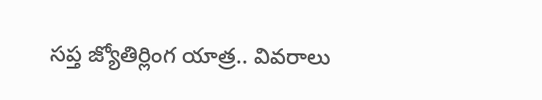సప్త జ్యోతిర్లింగ యాత్ర.. వివరాలు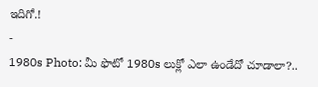ఇదిగో.!
-
1980s Photo: మీ ఫొటో 1980s లుక్లో ఎలా ఉండేదో చూడాలా?..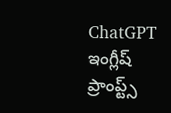ChatGPT ఇంగ్లీష్ ప్రాంప్ట్స్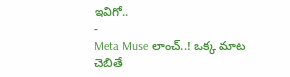ఇవిగో..
-
Meta Muse లాంచ్..! ఒక్క మాట చెబితే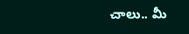చాలు.. మీ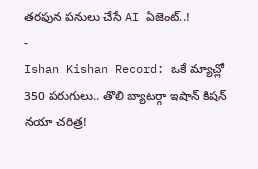తరఫున పనులు చేసే AI ఏజెంట్..!
-
Ishan Kishan Record: ఒకే మ్యాచ్లో 350 పరుగులు.. తొలి బ్యాటర్గా ఇషాన్ కిషన్ నయా చరిత్ర!